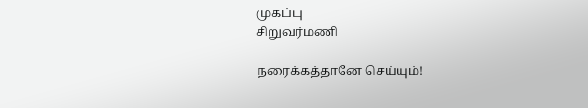முகப்பு
சிறுவர்மணி

நரைக்கத்தானே செய்யும்!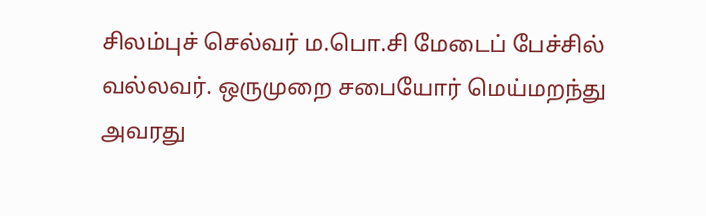சிலம்புச் செல்வர் ம.பொ.சி மேடைப் பேச்சில் வல்லவர். ஒருமுறை சபையோர் மெய்மறந்து அவரது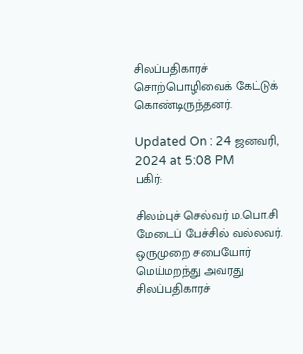சிலப்பதிகாரச் சொற்பொழிவைக் கேட்டுக் கொண்டிருந்தனர்.

Updated On : 24 ஜனவரி, 2024 at 5:08 PM
பகிர்:

சிலம்புச் செல்வர் ம.பொ.சி மேடைப் பேச்சில் வல்லவர். ஒருமுறை சபையோர் மெய்மறந்து அவரது சிலப்பதிகாரச்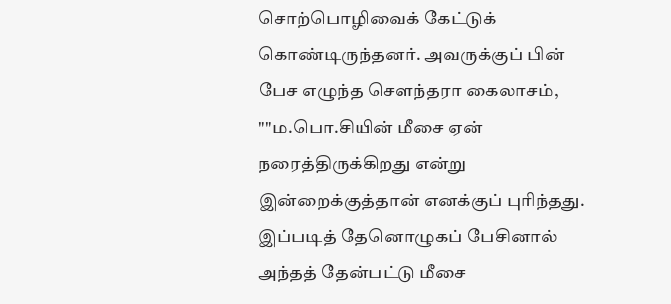சொற்பொழிவைக் கேட்டுக் கொண்டிருந்தனர். அவருக்குப் பின் பேச எழுந்த சௌந்தரா கைலாசம், ""ம.பொ.சியின் மீசை ஏன் நரைத்திருக்கிறது என்று இன்றைக்குத்தான் எனக்குப் புரிந்தது. இப்படித் தேனொழுகப் பேசினால் அந்தத் தேன்பட்டு மீசை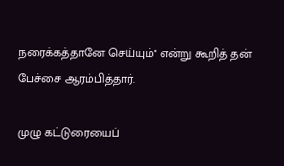நரைக்கத்தானே செய்யும்'' என்று கூறித் தன் பேச்சை ஆரம்பித்தார்.

முழு கட்டுரையைப்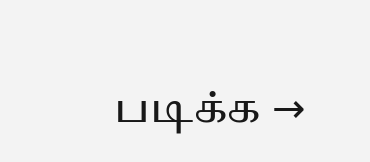படிக்க →